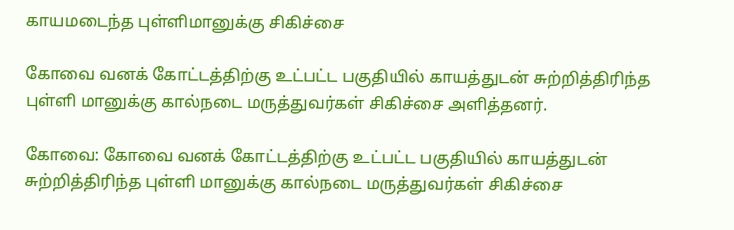காயமடைந்த புள்ளிமானுக்கு சிகிச்சை

கோவை வனக் கோட்டத்திற்கு உட்பட்ட பகுதியில் காயத்துடன் சுற்றித்திரிந்த புள்ளி மானுக்கு கால்நடை மருத்துவர்கள் சிகிச்சை அளித்தனர்.

கோவை: கோவை வனக் கோட்டத்திற்கு உட்பட்ட பகுதியில் காயத்துடன் சுற்றித்திரிந்த புள்ளி மானுக்கு கால்நடை மருத்துவர்கள் சிகிச்சை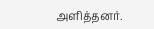அளித்தனர்.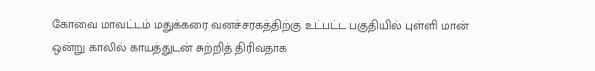கோவை மாவட்டம் மதுக்கரை வனச்சரகத்திற்கு உட்பட்ட பகுதியில் புள்ளி மான் ஒன்று காலில் காயத்துடன் சுற்றித் திரிவதாக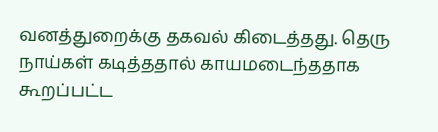வனத்துறைக்கு தகவல் கிடைத்தது. தெரு நாய்கள் கடித்ததால் காயமடைந்ததாக கூறப்பட்ட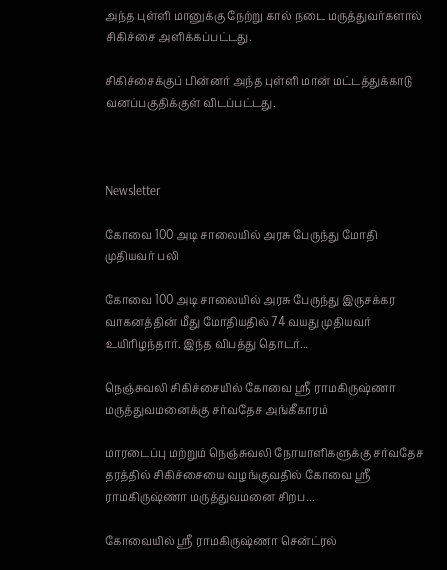அந்த புள்ளி மானுக்கு நேற்று கால் நடை மருத்துவர்களால் சிகிச்சை அளிக்கப்பட்டது.

சிகிச்சைக்குப் பின்னர் அந்த புள்ளி மான் மட்டத்துக்காடு வனப்பகுதிக்குள் விடப்பட்டது.



Newsletter

கோவை 100 அடி சாலையில் அரசு பேருந்து மோதி முதியவர் பலி

கோவை 100 அடி சாலையில் அரசு பேருந்து இருசக்கர வாகனத்தின் மீது மோதியதில் 74 வயது முதியவர் உயிரிழந்தார். இந்த விபத்து தொடர்...

நெஞ்சுவலி சிகிச்சையில் கோவை ஸ்ரீ ராமகிருஷ்ணா மருத்துவமனைக்கு சர்வதேச அங்கீகாரம்

மாரடைப்பு மற்றும் நெஞ்சுவலி நோயாளிகளுக்கு சர்வதேச தரத்தில் சிகிச்சையை வழங்குவதில் கோவை ஸ்ரீ ராமகிருஷ்ணா மருத்துவமனை சிறப...

கோவையில் ஸ்ரீ ராமகிருஷ்ணா சென்ட்ரல்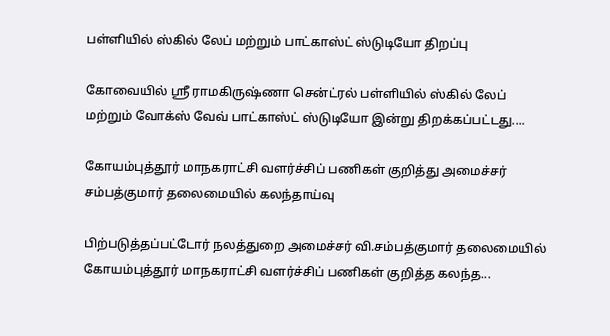பள்ளியில் ஸ்கில் லேப் மற்றும் பாட்காஸ்ட் ஸ்டுடியோ திறப்பு

கோவையில் ஸ்ரீ ராமகிருஷ்ணா சென்ட்ரல் பள்ளியில் ஸ்கில் லேப் மற்றும் வோக்ஸ் வேவ் பாட்காஸ்ட் ஸ்டுடியோ இன்று திறக்கப்பட்டது....

கோயம்புத்தூர் மாநகராட்சி வளர்ச்சிப் பணிகள் குறித்து அமைச்சர் சம்பத்குமார் தலைமையில் கலந்தாய்வு

பிற்படுத்தப்பட்டோர் நலத்துறை அமைச்சர் வி.சம்பத்குமார் தலைமையில் கோயம்புத்தூர் மாநகராட்சி வளர்ச்சிப் பணிகள் குறித்த கலந்த...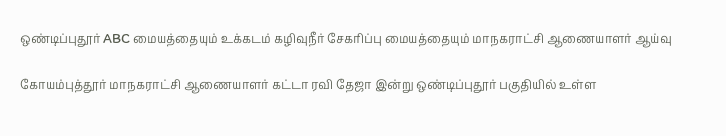ஒண்டிப்புதூர் ABC மையத்தையும் உக்கடம் கழிவுநீர் சேகரிப்பு மையத்தையும் மாநகராட்சி ஆணையாளர் ஆய்வு

கோயம்புத்தூர் மாநகராட்சி ஆணையாளர் கட்டா ரவி தேஜா இன்று ஒண்டிப்புதூர் பகுதியில் உள்ள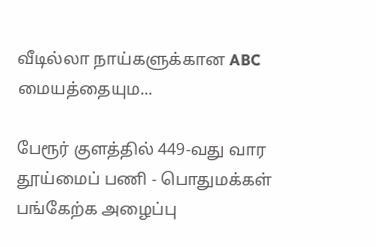வீடில்லா நாய்களுக்கான ABC மையத்தையும...

பேரூர் குளத்தில் 449-வது வார தூய்மைப் பணி - பொதுமக்கள் பங்கேற்க அழைப்பு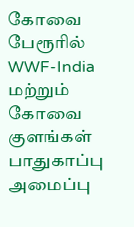கோவை பேரூரில் WWF-India மற்றும் கோவை குளங்கள் பாதுகாப்பு அமைப்பு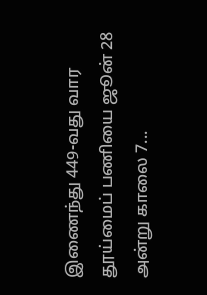இணைந்து 449-வது வார தூய்மைப் பணியை ஜூன் 28 அன்று காலை 7...